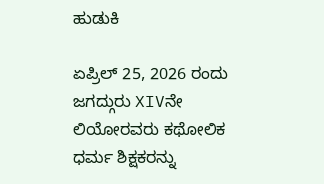ಹುಡುಕಿ

ಏಪ್ರಿಲ್ 25, 2026 ರಂದು ಜಗದ್ಗುರು XIVನೇ ಲಿಯೋರವರು ಕಥೋಲಿಕ ಧರ್ಮ ಶಿಕ್ಷಕರನ್ನು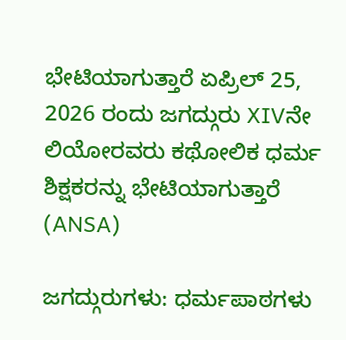ಭೇಟಿಯಾಗುತ್ತಾರೆ ಏಪ್ರಿಲ್ 25, 2026 ರಂದು ಜಗದ್ಗುರು XIVನೇ ಲಿಯೋರವರು ಕಥೋಲಿಕ ಧರ್ಮ ಶಿಕ್ಷಕರನ್ನು ಭೇಟಿಯಾಗುತ್ತಾರೆ  (ANSA)

ಜಗದ್ಗುರುಗಳು: ಧರ್ಮಪಾಠಗಳು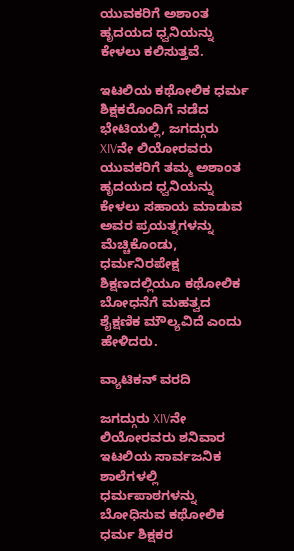ಯುವಕರಿಗೆ ಅಶಾಂತ ಹೃದಯದ ಧ್ವನಿಯನ್ನು ಕೇಳಲು ಕಲಿಸುತ್ತವೆ.

ಇಟಲಿಯ ಕಥೋಲಿಕ ಧರ್ಮ ಶಿಕ್ಷಕರೊಂದಿಗೆ ನಡೆದ ಭೇಟಿಯಲ್ಲಿ, ಜಗದ್ಗುರು XIVನೇ ಲಿಯೋರವರು ಯುವಕರಿಗೆ ತಮ್ಮ ಅಶಾಂತ ಹೃದಯದ ಧ್ವನಿಯನ್ನು ಕೇಳಲು ಸಹಾಯ ಮಾಡುವ ಅವರ ಪ್ರಯತ್ನಗಳನ್ನು ಮೆಚ್ಚಿಕೊಂಡು, ಧರ್ಮನಿರಪೇಕ್ಷ ಶಿಕ್ಷಣದಲ್ಲಿಯೂ ಕಥೋಲಿಕ ಬೋಧನೆಗೆ ಮಹತ್ವದ ಶೈಕ್ಷಣಿಕ ಮೌಲ್ಯವಿದೆ ಎಂದು ಹೇಳಿದರು.

ವ್ಯಾಟಿಕನ್ ವರದಿ

ಜಗದ್ಗುರು XIVನೇ ಲಿಯೋರವರು ಶನಿವಾರ ಇಟಲಿಯ ಸಾರ್ವಜನಿಕ ಶಾಲೆಗಳಲ್ಲಿ ಧರ್ಮಪಾಠಗಳನ್ನು ಬೋಧಿಸುವ ಕಥೋಲಿಕ ಧರ್ಮ ಶಿಕ್ಷಕರ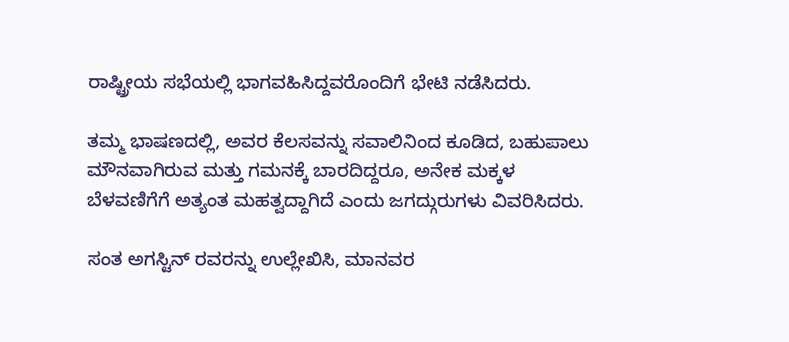ರಾಷ್ಟ್ರೀಯ ಸಭೆಯಲ್ಲಿ ಭಾಗವಹಿಸಿದ್ದವರೊಂದಿಗೆ ಭೇಟಿ ನಡೆಸಿದರು.

ತಮ್ಮ ಭಾಷಣದಲ್ಲಿ, ಅವರ ಕೆಲಸವನ್ನು ಸವಾಲಿನಿಂದ ಕೂಡಿದ, ಬಹುಪಾಲು ಮೌನವಾಗಿರುವ ಮತ್ತು ಗಮನಕ್ಕೆ ಬಾರದಿದ್ದರೂ, ಅನೇಕ ಮಕ್ಕಳ ಬೆಳವಣಿಗೆಗೆ ಅತ್ಯಂತ ಮಹತ್ವದ್ದಾಗಿದೆ ಎಂದು ಜಗದ್ಗುರುಗಳು ವಿವರಿಸಿದರು.

ಸಂತ ಅಗಸ್ಟಿನ್ ರವರನ್ನು ಉಲ್ಲೇಖಿಸಿ, ಮಾನವರ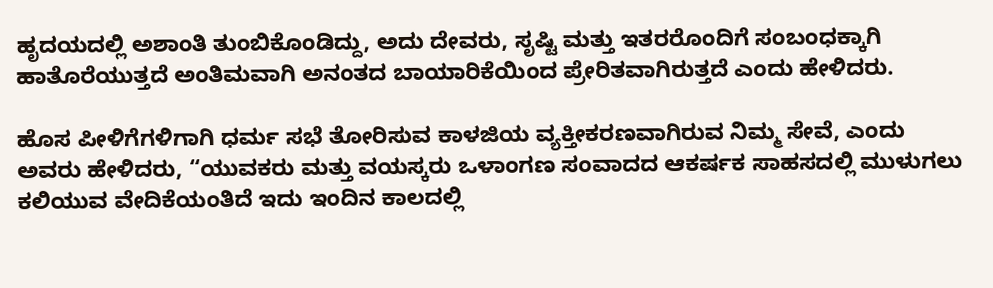ಹೃದಯದಲ್ಲಿ ಅಶಾಂತಿ ತುಂಬಿಕೊಂಡಿದ್ದು, ಅದು ದೇವರು, ಸೃಷ್ಟಿ ಮತ್ತು ಇತರರೊಂದಿಗೆ ಸಂಬಂಧಕ್ಕಾಗಿ ಹಾತೊರೆಯುತ್ತದೆ ಅಂತಿಮವಾಗಿ ಅನಂತದ ಬಾಯಾರಿಕೆಯಿಂದ ಪ್ರೇರಿತವಾಗಿರುತ್ತದೆ ಎಂದು ಹೇಳಿದರು.

ಹೊಸ ಪೀಳಿಗೆಗಳಿಗಾಗಿ ಧರ್ಮ ಸಭೆ ತೋರಿಸುವ ಕಾಳಜಿಯ ವ್ಯಕ್ತೀಕರಣವಾಗಿರುವ ನಿಮ್ಮ ಸೇವೆ, ಎಂದು ಅವರು ಹೇಳಿದರು, “ಯುವಕರು ಮತ್ತು ವಯಸ್ಕರು ಒಳಾಂಗಣ ಸಂವಾದದ ಆಕರ್ಷಕ ಸಾಹಸದಲ್ಲಿ ಮುಳುಗಲು ಕಲಿಯುವ ವೇದಿಕೆಯಂತಿದೆ ಇದು ಇಂದಿನ ಕಾಲದಲ್ಲಿ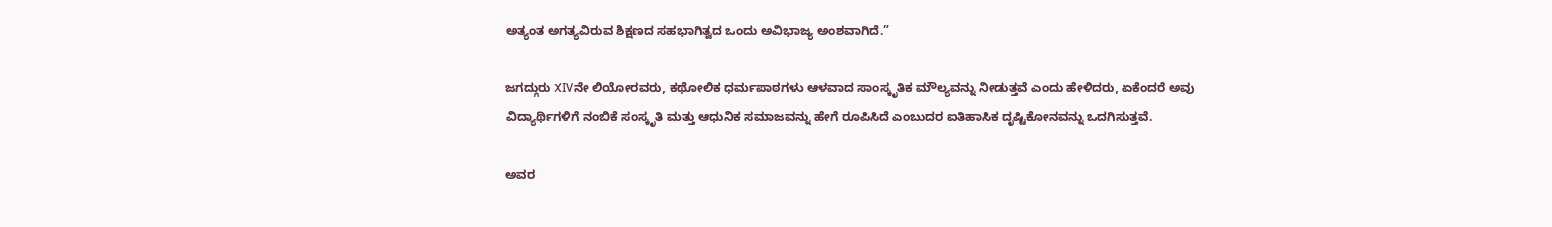ಅತ್ಯಂತ ಅಗತ್ಯವಿರುವ ಶಿಕ್ಷಣದ ಸಹಭಾಗಿತ್ವದ ಒಂದು ಅವಿಭಾಜ್ಯ ಅಂಶವಾಗಿದೆ.”

ಜಗದ್ಗುರು XIVನೇ ಲಿಯೋರವರು, ಕಥೋಲಿಕ ಧರ್ಮಪಾಠಗಳು ಆಳವಾದ ಸಾಂಸ್ಕೃತಿಕ ಮೌಲ್ಯವನ್ನು ನೀಡುತ್ತವೆ ಎಂದು ಹೇಳಿದರು, ಏಕೆಂದರೆ ಅವು ವಿದ್ಯಾರ್ಥಿಗಳಿಗೆ ನಂಬಿಕೆ ಸಂಸ್ಕೃತಿ ಮತ್ತು ಆಧುನಿಕ ಸಮಾಜವನ್ನು ಹೇಗೆ ರೂಪಿಸಿದೆ ಎಂಬುದರ ಐತಿಹಾಸಿಕ ದೃಷ್ಟಿಕೋನವನ್ನು ಒದಗಿಸುತ್ತವೆ.

ಅವರ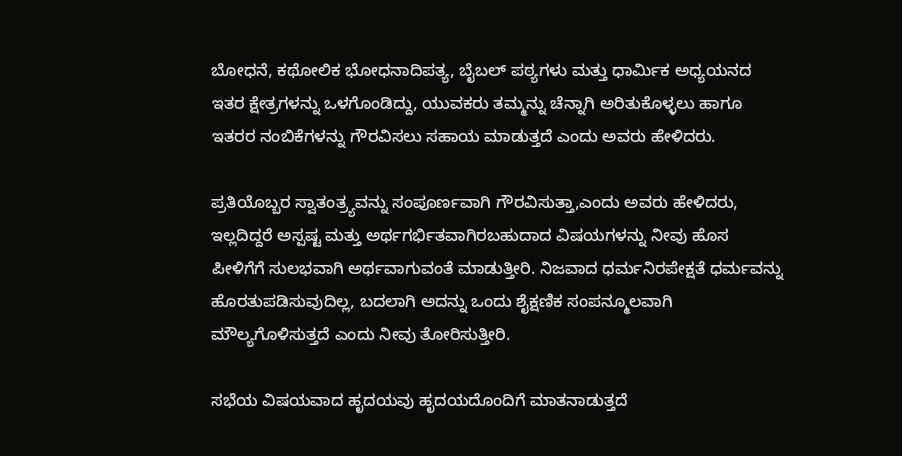ಬೋಧನೆ, ಕಥೋಲಿಕ ಭೋಧನಾದಿಪತ್ಯ, ಬೈಬಲ್ ಪಠ್ಯಗಳು ಮತ್ತು ಧಾರ್ಮಿಕ ಅಧ್ಯಯನದ ಇತರ ಕ್ಷೇತ್ರಗಳನ್ನು ಒಳಗೊಂಡಿದ್ದು, ಯುವಕರು ತಮ್ಮನ್ನು ಚೆನ್ನಾಗಿ ಅರಿತುಕೊಳ್ಳಲು ಹಾಗೂ ಇತರರ ನಂಬಿಕೆಗಳನ್ನು ಗೌರವಿಸಲು ಸಹಾಯ ಮಾಡುತ್ತದೆ ಎಂದು ಅವರು ಹೇಳಿದರು.

ಪ್ರತಿಯೊಬ್ಬರ ಸ್ವಾತಂತ್ರ್ಯವನ್ನು ಸಂಪೂರ್ಣವಾಗಿ ಗೌರವಿಸುತ್ತಾ,ಎಂದು ಅವರು ಹೇಳಿದರು, ಇಲ್ಲದಿದ್ದರೆ ಅಸ್ಪಷ್ಟ ಮತ್ತು ಅರ್ಥಗರ್ಭಿತವಾಗಿರಬಹುದಾದ ವಿಷಯಗಳನ್ನು ನೀವು ಹೊಸ ಪೀಳಿಗೆಗೆ ಸುಲಭವಾಗಿ ಅರ್ಥವಾಗುವಂತೆ ಮಾಡುತ್ತೀರಿ. ನಿಜವಾದ ಧರ್ಮನಿರಪೇಕ್ಷತೆ ಧರ್ಮವನ್ನು ಹೊರತುಪಡಿಸುವುದಿಲ್ಲ, ಬದಲಾಗಿ ಅದನ್ನು ಒಂದು ಶೈಕ್ಷಣಿಕ ಸಂಪನ್ಮೂಲವಾಗಿ ಮೌಲ್ಯಗೊಳಿಸುತ್ತದೆ ಎಂದು ನೀವು ತೋರಿಸುತ್ತೀರಿ.

ಸಭೆಯ ವಿಷಯವಾದ ಹೃದಯವು ಹೃದಯದೊಂದಿಗೆ ಮಾತನಾಡುತ್ತದೆ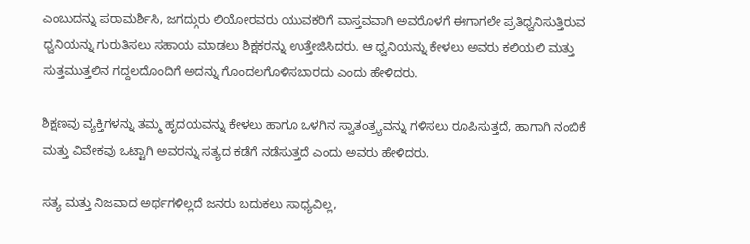ಎಂಬುದನ್ನು ಪರಾಮರ್ಶಿಸಿ, ಜಗದ್ಗುರು ಲಿಯೋರವರು ಯುವಕರಿಗೆ ವಾಸ್ತವವಾಗಿ ಅವರೊಳಗೆ ಈಗಾಗಲೇ ಪ್ರತಿಧ್ವನಿಸುತ್ತಿರುವ ಧ್ವನಿಯನ್ನು ಗುರುತಿಸಲು ಸಹಾಯ ಮಾಡಲು ಶಿಕ್ಷಕರನ್ನು ಉತ್ತೇಜಿಸಿದರು. ಆ ಧ್ವನಿಯನ್ನು ಕೇಳಲು ಅವರು ಕಲಿಯಲಿ ಮತ್ತು ಸುತ್ತಮುತ್ತಲಿನ ಗದ್ದಲದೊಂದಿಗೆ ಅದನ್ನು ಗೊಂದಲಗೊಳಿಸಬಾರದು ಎಂದು ಹೇಳಿದರು.

ಶಿಕ್ಷಣವು ವ್ಯಕ್ತಿಗಳನ್ನು ತಮ್ಮ ಹೃದಯವನ್ನು ಕೇಳಲು ಹಾಗೂ ಒಳಗಿನ ಸ್ವಾತಂತ್ರ್ಯವನ್ನು ಗಳಿಸಲು ರೂಪಿಸುತ್ತದೆ, ಹಾಗಾಗಿ ನಂಬಿಕೆ ಮತ್ತು ವಿವೇಕವು ಒಟ್ಟಾಗಿ ಅವರನ್ನು ಸತ್ಯದ ಕಡೆಗೆ ನಡೆಸುತ್ತದೆ ಎಂದು ಅವರು ಹೇಳಿದರು.

ಸತ್ಯ ಮತ್ತು ನಿಜವಾದ ಅರ್ಥಗಳಿಲ್ಲದೆ ಜನರು ಬದುಕಲು ಸಾಧ್ಯವಿಲ್ಲ,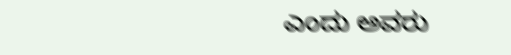ಎಂದು ಅವರು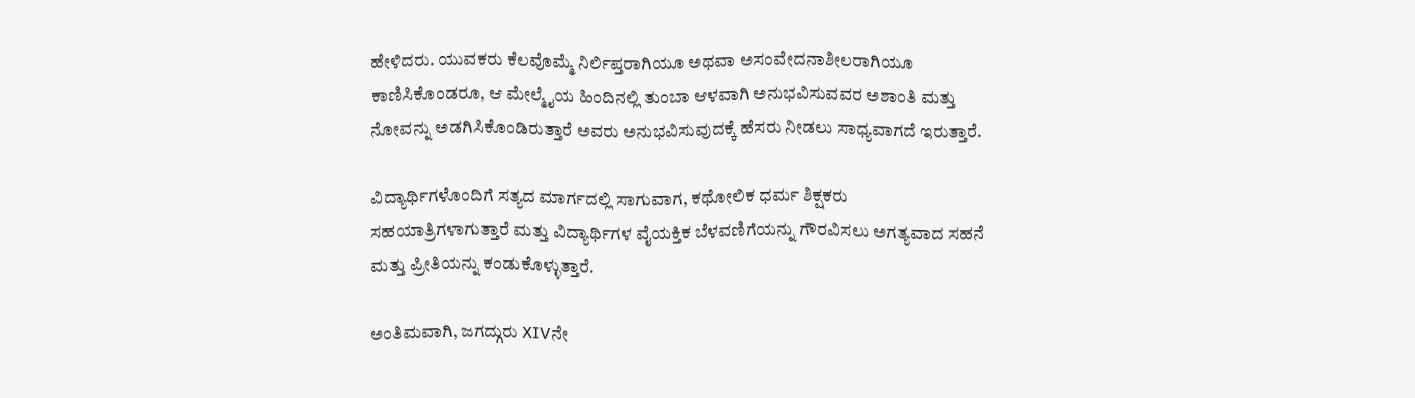ಹೇಳಿದರು. ಯುವಕರು ಕೆಲವೊಮ್ಮೆ ನಿರ್ಲಿಪ್ತರಾಗಿಯೂ ಅಥವಾ ಅಸಂವೇದನಾಶೀಲರಾಗಿಯೂ ಕಾಣಿಸಿಕೊಂಡರೂ, ಆ ಮೇಲ್ಮೈಯ ಹಿಂದಿನಲ್ಲಿ ತುಂಬಾ ಆಳವಾಗಿ ಅನುಭವಿಸುವವರ ಅಶಾಂತಿ ಮತ್ತು ನೋವನ್ನು ಅಡಗಿಸಿಕೊಂಡಿರುತ್ತಾರೆ ಅವರು ಅನುಭವಿಸುವುದಕ್ಕೆ ಹೆಸರು ನೀಡಲು ಸಾಧ್ಯವಾಗದೆ ಇರುತ್ತಾರೆ.

ವಿದ್ಯಾರ್ಥಿಗಳೊಂದಿಗೆ ಸತ್ಯದ ಮಾರ್ಗದಲ್ಲಿ ಸಾಗುವಾಗ, ಕಥೋಲಿಕ ಧರ್ಮ ಶಿಕ್ಷಕರು ಸಹಯಾತ್ರಿಗಳಾಗುತ್ತಾರೆ ಮತ್ತು ವಿದ್ಯಾರ್ಥಿಗಳ ವೈಯಕ್ತಿಕ ಬೆಳವಣಿಗೆಯನ್ನು ಗೌರವಿಸಲು ಅಗತ್ಯವಾದ ಸಹನೆ ಮತ್ತು ಪ್ರೀತಿಯನ್ನು ಕಂಡುಕೊಳ್ಳುತ್ತಾರೆ.

ಅಂತಿಮವಾಗಿ, ಜಗದ್ಗುರು XIVನೇ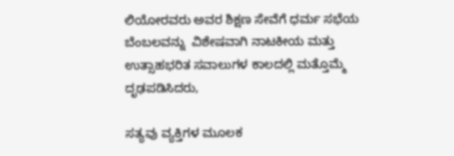ಲಿಯೋರವರು ಅವರ ಶಿಕ್ಷಣ ಸೇವೆಗೆ ಧರ್ಮ ಸಭೆಯ ಬೆಂಬಲವನ್ನು  ವಿಶೇಷವಾಗಿ ನಾಟಕೀಯ ಮತ್ತು ಉತ್ಸಾಹಭರಿತ ಸವಾಲುಗಳ ಕಾಲದಲ್ಲಿ ಮತ್ತೊಮ್ಮೆ ದೃಢಪಡಿಸಿದರು,

ಸತ್ಯವು ವ್ಯಕ್ತಿಗಳ ಮೂಲಕ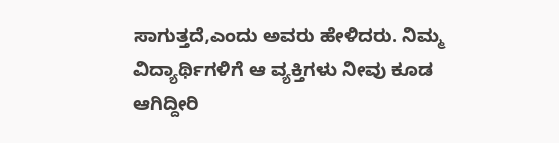ಸಾಗುತ್ತದೆ,ಎಂದು ಅವರು ಹೇಳಿದರು. ನಿಮ್ಮ ವಿದ್ಯಾರ್ಥಿಗಳಿಗೆ ಆ ವ್ಯಕ್ತಿಗಳು ನೀವು ಕೂಡ ಆಗಿದ್ದೀರಿ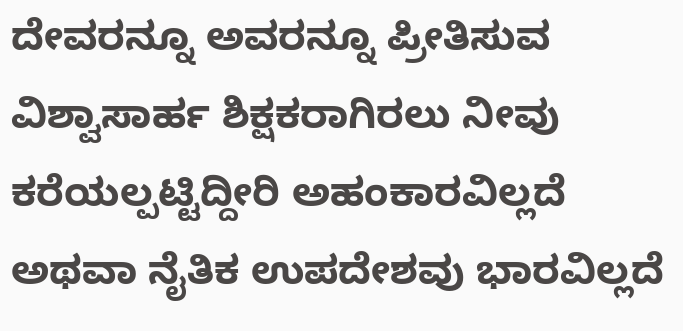ದೇವರನ್ನೂ ಅವರನ್ನೂ ಪ್ರೀತಿಸುವ ವಿಶ್ವಾಸಾರ್ಹ ಶಿಕ್ಷಕರಾಗಿರಲು ನೀವು ಕರೆಯಲ್ಪಟ್ಟಿದ್ದೀರಿ ಅಹಂಕಾರವಿಲ್ಲದೆ ಅಥವಾ ನೈತಿಕ ಉಪದೇಶವು ಭಾರವಿಲ್ಲದೆ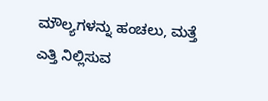ಮೌಲ್ಯಗಳನ್ನು ಹಂಚಲು, ಮತ್ತೆ ಎತ್ತಿ ನಿಲ್ಲಿಸುವ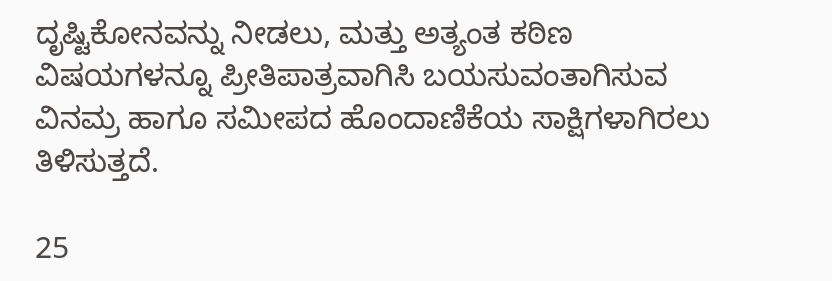ದೃಷ್ಟಿಕೋನವನ್ನು ನೀಡಲು, ಮತ್ತು ಅತ್ಯಂತ ಕಠಿಣ ವಿಷಯಗಳನ್ನೂ ಪ್ರೀತಿಪಾತ್ರವಾಗಿಸಿ ಬಯಸುವಂತಾಗಿಸುವ ವಿನಮ್ರ ಹಾಗೂ ಸಮೀಪದ ಹೊಂದಾಣಿಕೆಯ ಸಾಕ್ಷಿಗಳಾಗಿರಲು ತಿಳಿಸುತ್ತದೆ.

25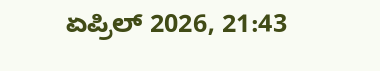ಏಪ್ರಿಲ್ 2026, 21:43